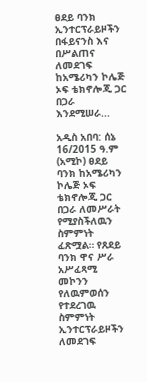ፀደይ ባንክ ኢንተርፕራይዞችን በፋይናንስ እና በሥልጠና ለመደገፍ ከአሜሪካን ኮሌጅ ኦፍ ቴክኖሎጂ ጋር በጋራ እንደሚሠራ...

አዲስ አበባ: ሰኔ 16/2015 ዓ.ም (አሚኮ) ፀደይ ባንክ ከአሜሪካን ኮሌጅ ኦፍ ቴክኖሎጂ ጋር በጋራ ለመሥራት የሚያስችለዉን ስምምነት ፈጽሟል። የጸደይ ባንክ ዋና ሥራ አሥፈጻሚ መኮንን የለዉምወሰን የተደረገዉ ስምምነት ኢንተርፕራይዞችን ለመደገፍ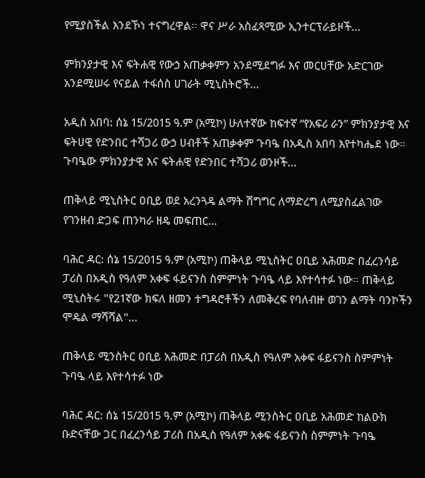የሚያስችል እንደኾነ ተናግረዋል። ዋና ሥራ አስፈጻሚው ኢንተርፕራይዞች...

ምክንያታዊ እና ፍትሐዊ የውኃ አጠቃቀምን አንደሚደግፉ እና መርሀቸው አድርገው አንደሚሠሩ የናይል ተፋሰስ ሀገራት ሚኒስትሮች...

አዲስ አበባ: ሰኔ 15/2015 ዓ.ም (አሚኮ) ሁለተኛው ከፍተኛ “የአፍሪ ራን” ምክንያታዊ እና ፍትሀዊ የድንበር ተሻጋሪ ውኃ ሀብቶች አጠቃቀም ጉባዔ በአዲስ አበባ እየተካሔደ ነው። ጉባዔው ምክንያታዊ እና ፍትሐዊ የድንበር ተሻጋሪ ወንዞች...

ጠቅላይ ሚኒስትር ዐቢይ ወደ አረንጓዴ ልማት ሽግግር ለማድረግ ለሚያስፈልገው የገንዘብ ድጋፍ ጠንካራ ዘዴ መፍጠር...

ባሕር ዳር: ሰኔ 15/2015 ዓ.ም (አሚኮ) ጠቅላይ ሚኒስትር ዐቢይ አሕመድ በፈረንሳይ ፓሪስ በአዲስ የዓለም አቀፍ ፋይናንስ ስምምነት ጉባዔ ላይ እየተሳተፉ ነው። ጠቅላይ ሚኒስትሩ "የ21ኛው ክፍለ ዘመን ተግዳሮቶችን ለመቅረፍ የባለብዙ ወገን ልማት ባንኮችን ሞዴል ማሻሻል"...

ጠቅላይ ሚንስትር ዐቢይ አሕመድ በፓሪስ በአዲስ የዓለም አቀፍ ፋይናንስ ስምምነት ጉባዔ ላይ እየተሳተፉ ነው

ባሕር ዳር: ሰኔ 15/2015 ዓ.ም (አሚኮ) ጠቅላይ ሚንስትር ዐቢይ አሕመድ ከልዑክ ቡድናቸው ጋር በፈረንሳይ ፓሪስ በአዲስ የዓለም አቀፍ ፋይናንስ ስምምነት ጉባዔ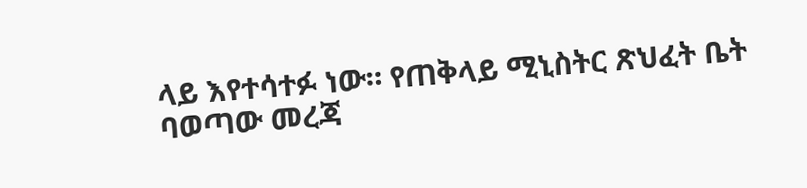ላይ እየተሳተፉ ነው። የጠቅላይ ሚኒስትር ጽህፈት ቤት ባወጣው መረጃ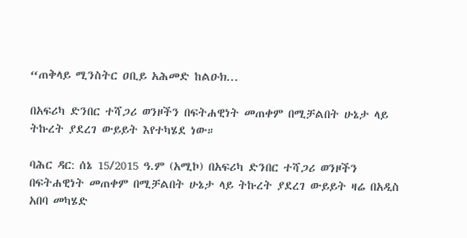“ጠቅላይ ሚንስትር ዐቢይ አሕመድ ከልዑክ...

በአፍሪካ ድንበር ተሻጋሪ ወንዞችን በፍትሐዊነት መጠቀም በሚቻልበት ሁኔታ ላይ ትኩረት ያደረገ ውይይት እየተካሄደ ነው።

ባሕር ዳር: ሰኔ 15/2015 ዓ.ም (አሚኮ) በአፍሪካ ድንበር ተሻጋሪ ወንዞችን በፍትሐዊነት መጠቀም በሚቻልበት ሁኔታ ላይ ትኩረት ያደረገ ውይይት ዛሬ በአዲስ አበባ መካሄድ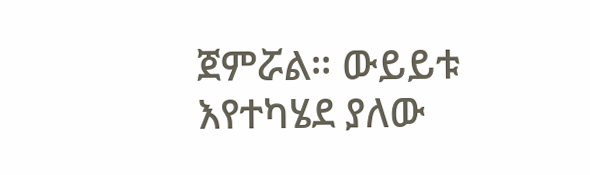ጀምሯል። ውይይቱ እየተካሄደ ያለው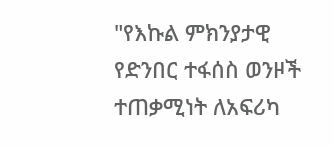"የእኩል ምክንያታዊ የድንበር ተፋሰስ ወንዞች ተጠቃሚነት ለአፍሪካ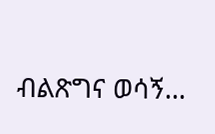ብልጽግና ወሳኝ...